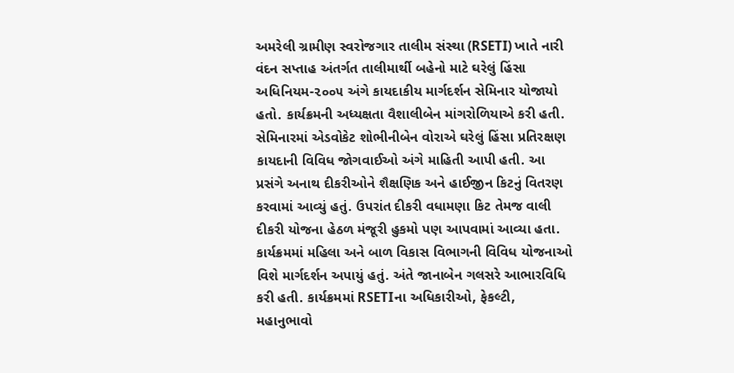અમરેલી ગ્રામીણ સ્વરોજગાર તાલીમ સંસ્થા (RSETI) ખાતે નારી વંદન સપ્તાહ અંતર્ગત તાલીમાર્થી બહેનો માટે ઘરેલું હિંસા અધિનિયમ-૨૦૦૫ અંગે કાયદાકીય માર્ગદર્શન સેમિનાર યોજાયો હતો. કાર્યક્રમની અધ્યક્ષતા વૈશાલીબેન માંગરોળિયાએ કરી હતી. સેમિનારમાં એડવોકેટ શોભીનીબેન વોરાએ ઘરેલું હિંસા પ્રતિરક્ષણ કાયદાની વિવિધ જોગવાઈઓ અંગે માહિતી આપી હતી. આ પ્રસંગે અનાથ દીકરીઓને શૈક્ષણિક અને હાઈજીન કિટનું વિતરણ કરવામાં આવ્યું હતું. ઉપરાંત દીકરી વધામણા કિટ તેમજ વાલી દીકરી યોજના હેઠળ મંજૂરી હુકમો પણ આપવામાં આવ્યા હતા. કાર્યક્રમમાં મહિલા અને બાળ વિકાસ વિભાગની વિવિધ યોજનાઓ વિશે માર્ગદર્શન અપાયું હતું. અંતે જાનાબેન ગલસરે આભારવિધિ કરી હતી. કાર્યક્રમમાં RSETIના અધિકારીઓ, ફેકલ્ટી, મહાનુભાવો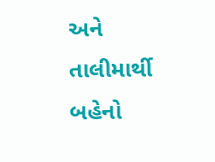અને તાલીમાર્થી બહેનો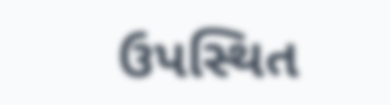ઉપસ્થિત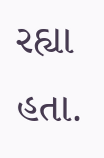રહ્યા હતા.